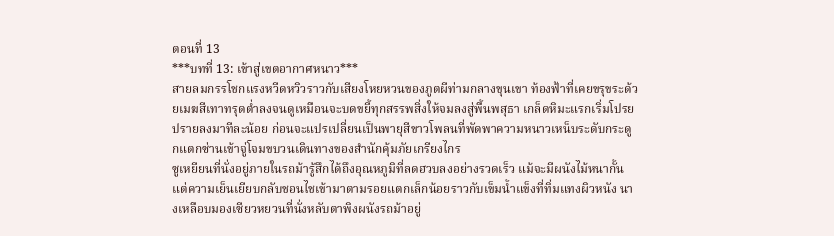ตอนที่ 13
***บทที่ 13: เข้าสู่เขตอากาศหนาว***
สายลมกรรโชกแรงหวีดหวิวราวกับเสียงโหยหวนของภูตผีท่ามกลางขุนเขา ท้องฟ้าที่เคยขรุขระด้วยเมฆสีเทาทรุดต่ำลงจนดูเหมือนจะบดขยี้ทุกสรรพสิ่งให้จมลงสู่พื้นพสุธา เกล็ดหิมะแรกเริ่มโปรยปรายลงมาทีละน้อย ก่อนจะแปรเปลี่ยนเป็นพายุสีขาวโพลนที่พัดพาความหนาวเหน็บระดับกระดูกแตกซ่านเข้าจู่โจมขบวนเดินทางของสำนักคุ้มภัยเกรียงไกร
ซูเหยียนที่นั่งอยู่ภายในรถม้ารู้สึกได้ถึงอุณหภูมิที่ลดฮวบลงอย่างรวดเร็ว แม้จะมีผนังไม้หนากั้นแต่ความเย็นเยียบกลับชอนไชเข้ามาตามรอยแตกเล็กน้อยราวกับเข็มน้ำแข็งที่ทิ่มแทงผิวหนัง นางเหลือบมองเซียวหยวนที่นั่งหลับตาพิงผนังรถม้าอยู่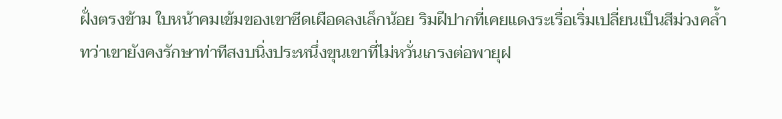ฝั่งตรงข้าม ใบหน้าคมเข้มของเขาซีดเผือดลงเล็กน้อย ริมฝีปากที่เคยแดงระเรื่อเริ่มเปลี่ยนเป็นสีม่วงคล้ำ ทว่าเขายังคงรักษาท่าทีสงบนิ่งประหนึ่งขุนเขาที่ไม่หวั่นเกรงต่อพายุฝ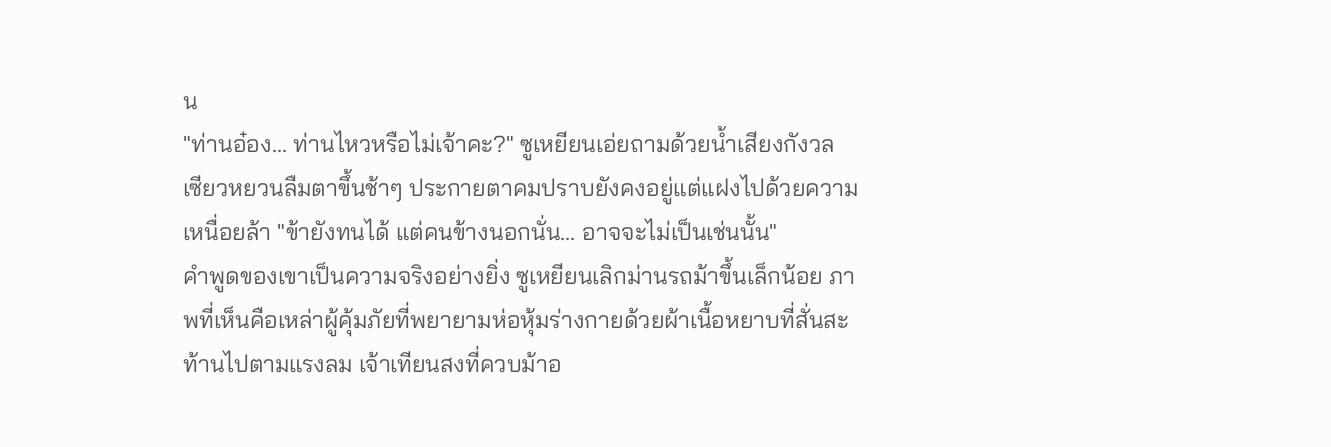น
"ท่านอ๋อง... ท่านไหวหรือไม่เจ้าคะ?" ซูเหยียนเอ่ยถามด้วยน้ำเสียงกังวล
เซียวหยวนลืมตาขึ้นช้าๆ ประกายตาคมปราบยังคงอยู่แต่แฝงไปด้วยความเหนื่อยล้า "ข้ายังทนได้ แต่คนข้างนอกนั่น... อาจจะไม่เป็นเช่นนั้น"
คำพูดของเขาเป็นความจริงอย่างยิ่ง ซูเหยียนเลิกม่านรถม้าขึ้นเล็กน้อย ภาพที่เห็นคือเหล่าผู้คุ้มภัยที่พยายามห่อหุ้มร่างกายด้วยผ้าเนื้อหยาบที่สั่นสะท้านไปตามแรงลม เจ้าเทียนสงที่ควบม้าอ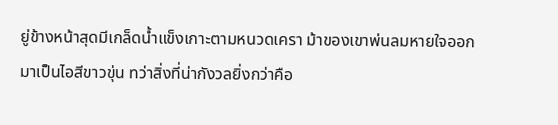ยู่ข้างหน้าสุดมีเกล็ดน้ำแข็งเกาะตามหนวดเครา ม้าของเขาพ่นลมหายใจออกมาเป็นไอสีขาวขุ่น ทว่าสิ่งที่น่ากังวลยิ่งกว่าคือ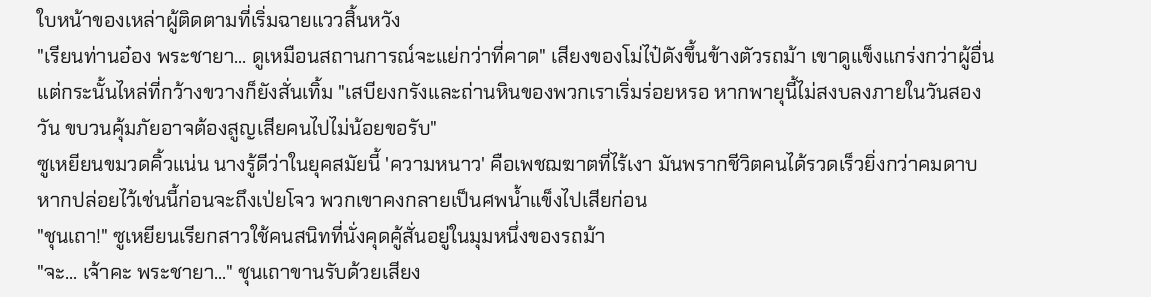ใบหน้าของเหล่าผู้ติดตามที่เริ่มฉายแววสิ้นหวัง
"เรียนท่านอ๋อง พระชายา... ดูเหมือนสถานการณ์จะแย่กว่าที่คาด" เสียงของโม่ไป๋ดังขึ้นข้างตัวรถม้า เขาดูแข็งแกร่งกว่าผู้อื่นแต่กระนั้นไหล่ที่กว้างขวางก็ยังสั่นเทิ้ม "เสบียงกรังและถ่านหินของพวกเราเริ่มร่อยหรอ หากพายุนี้ไม่สงบลงภายในวันสองวัน ขบวนคุ้มภัยอาจต้องสูญเสียคนไปไม่น้อยขอรับ"
ซูเหยียนขมวดคิ้วแน่น นางรู้ดีว่าในยุคสมัยนี้ 'ความหนาว' คือเพชฌฆาตที่ไร้เงา มันพรากชีวิตคนได้รวดเร็วยิ่งกว่าคมดาบ หากปล่อยไว้เช่นนี้ก่อนจะถึงเป่ยโจว พวกเขาคงกลายเป็นศพน้ำแข็งไปเสียก่อน
"ชุนเถา!" ซูเหยียนเรียกสาวใช้คนสนิทที่นั่งคุดคู้สั่นอยู่ในมุมหนึ่งของรถม้า
"จะ... เจ้าคะ พระชายา..." ชุนเถาขานรับด้วยเสียง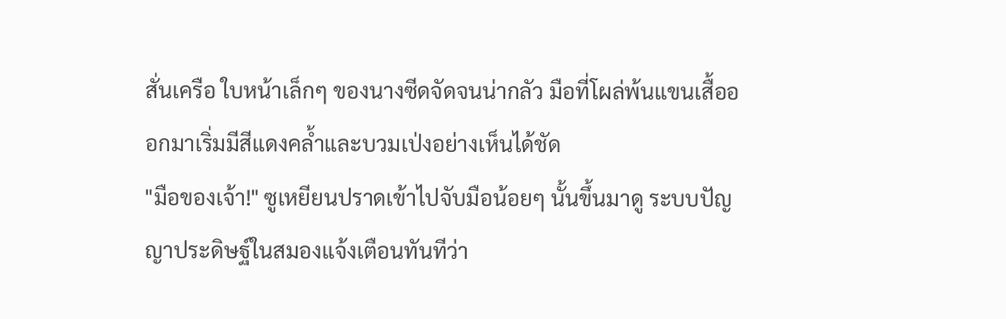สั่นเครือ ใบหน้าเล็กๆ ของนางซีดจัดจนน่ากลัว มือที่โผล่พ้นแขนเสื้อออกมาเริ่มมีสีแดงคล้ำและบวมเป่งอย่างเห็นได้ชัด
"มือของเจ้า!" ซูเหยียนปราดเข้าไปจับมือน้อยๆ นั้นขึ้นมาดู ระบบปัญญาประดิษฐ์ในสมองแจ้งเตือนทันทีว่า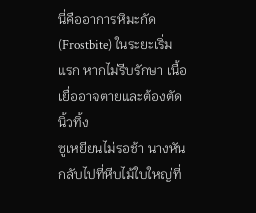นี่คืออาการหิมะกัด (Frostbite) ในระยะเริ่มแรก หากไม่รีบรักษา เนื้อเยื่ออาจตายและต้องตัดนิ้วทิ้ง
ซูเหยียนไม่รอช้า นางหันกลับไปที่หีบไม้ใบใหญ่ที่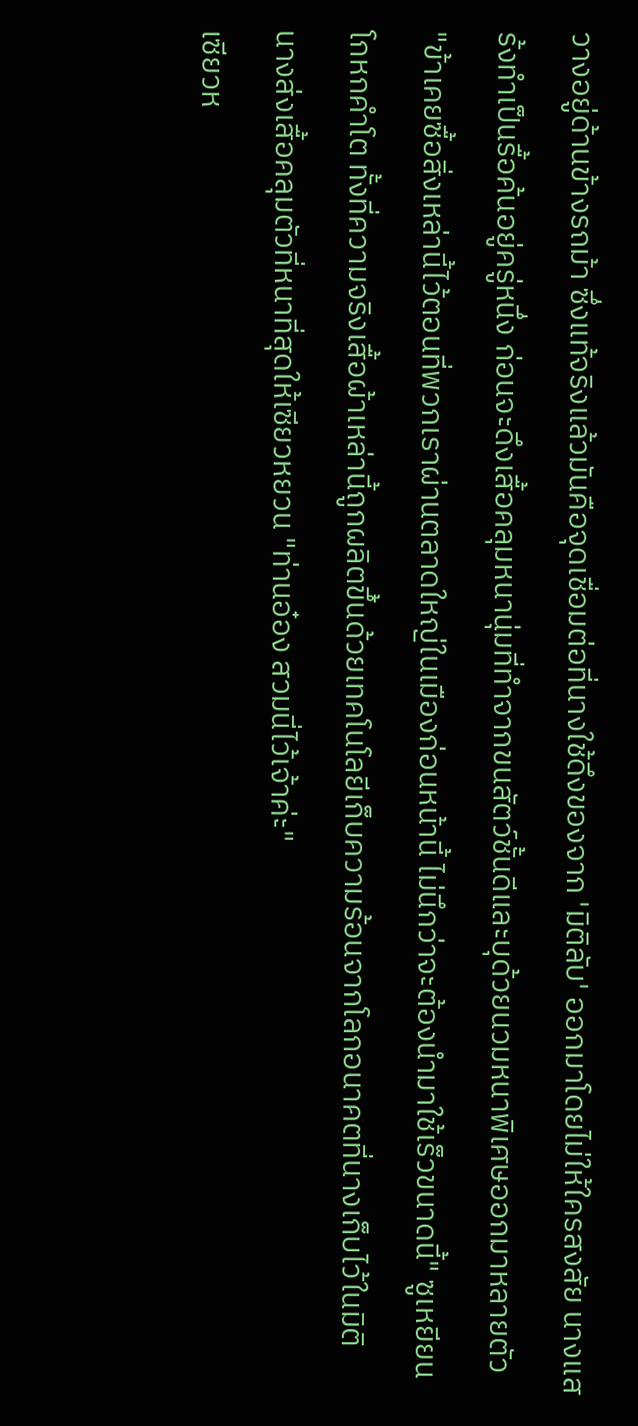วางอยู่ด้านข้างรถม้า ซึ่งแท้จริงแล้วมันคือจุดเชื่อมต่อที่นางใช้ดึงของจาก 'มิติลับ' ออกมาโดยไม่ให้ใครสงสัย นางแสร้งทำเป็นรื้อค้นอยู่ครู่หนึ่ง ก่อนจะดึงเสื้อคลุมหนานุ่มที่ทำจากขนสัตว์ชั้นดีและบุด้วยนวมหนาพิเศษออกมาหลายตัว
"ข้าเคยซื้อสิ่งเหล่านี้ไว้ตอนที่พวกเราผ่านตลาดใหญ่ในเมืองก่อนหน้านี้ ไม่นึกว่าจะต้องนำมาใช้เร็วขนาดนี้" ซูเหยียนโกหกคำโต ทั้งที่ความจริงเสื้อผ้าเหล่านี้ถูกผลิตขึ้นด้วยเทคโนโลยีเก็บความร้อนจากโลกอนาคตที่นางเก็บไว้ในมิติ
นางส่งเสื้อคลุมตัวที่หนาที่สุดให้เซียวหยวน "ท่านอ๋อง สวมนี่ไว้เจ้าค่ะ"
เซียวห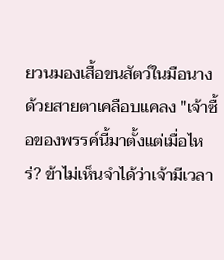ยวนมองเสื้อขนสัตว์ในมือนางด้วยสายตาเคลือบแคลง "เจ้าซื้อของพรรค์นี้มาตั้งแต่เมื่อไหร่? ข้าไม่เห็นจำได้ว่าเจ้ามีเวลา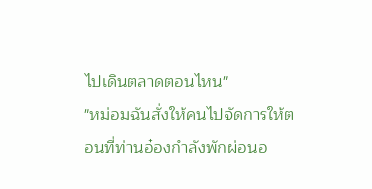ไปเดินตลาดตอนไหน"
"หม่อมฉันสั่งให้คนไปจัดการให้ตอนที่ท่านอ๋องกำลังพักผ่อนอ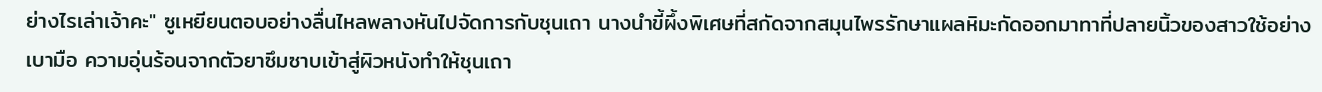ย่างไรเล่าเจ้าคะ" ซูเหยียนตอบอย่างลื่นไหลพลางหันไปจัดการกับชุนเถา นางนำขี้ผึ้งพิเศษที่สกัดจากสมุนไพรรักษาแผลหิมะกัดออกมาทาที่ปลายนิ้วของสาวใช้อย่างเบามือ ความอุ่นร้อนจากตัวยาซึมซาบเข้าสู่ผิวหนังทำให้ชุนเถา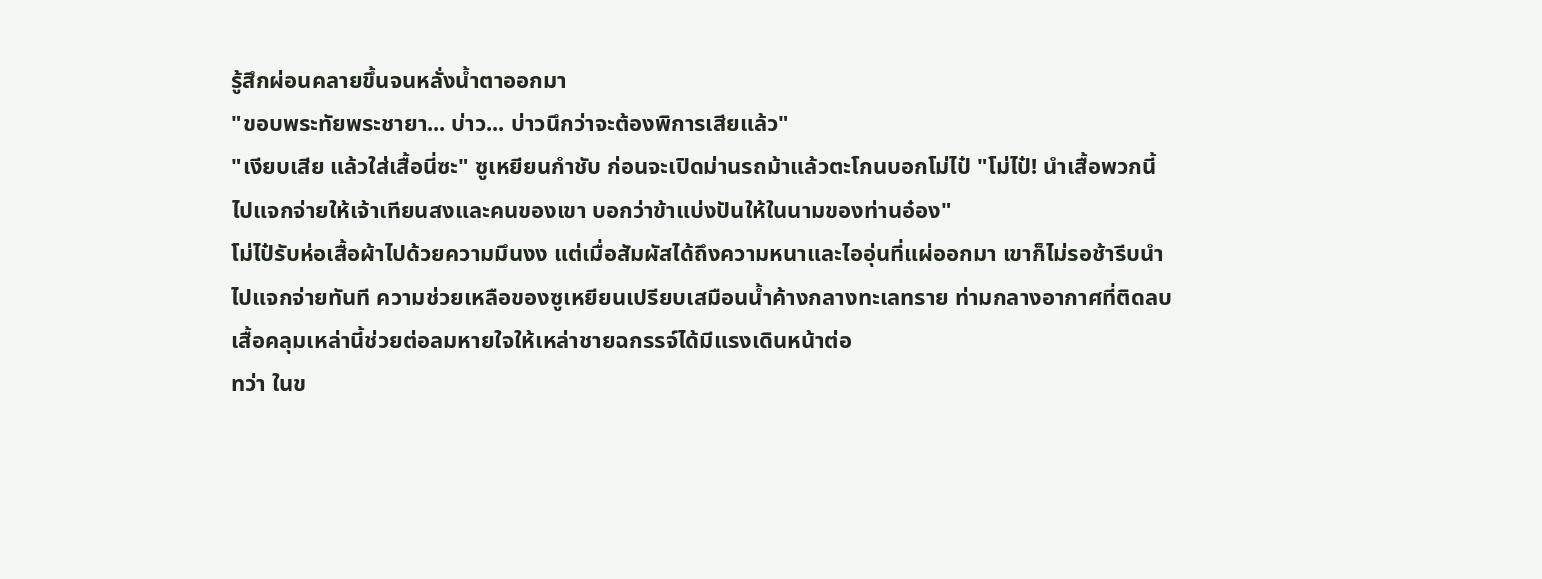รู้สึกผ่อนคลายขึ้นจนหลั่งน้ำตาออกมา
"ขอบพระทัยพระชายา... บ่าว... บ่าวนึกว่าจะต้องพิการเสียแล้ว"
"เงียบเสีย แล้วใส่เสื้อนี่ซะ" ซูเหยียนกำชับ ก่อนจะเปิดม่านรถม้าแล้วตะโกนบอกโม่ไป๋ "โม่ไป๋! นำเสื้อพวกนี้ไปแจกจ่ายให้เจ้าเทียนสงและคนของเขา บอกว่าข้าแบ่งปันให้ในนามของท่านอ๋อง"
โม่ไป๋รับห่อเสื้อผ้าไปด้วยความมึนงง แต่เมื่อสัมผัสได้ถึงความหนาและไออุ่นที่แผ่ออกมา เขาก็ไม่รอช้ารีบนำไปแจกจ่ายทันที ความช่วยเหลือของซูเหยียนเปรียบเสมือนน้ำค้างกลางทะเลทราย ท่ามกลางอากาศที่ติดลบ เสื้อคลุมเหล่านี้ช่วยต่อลมหายใจให้เหล่าชายฉกรรจ์ได้มีแรงเดินหน้าต่อ
ทว่า ในข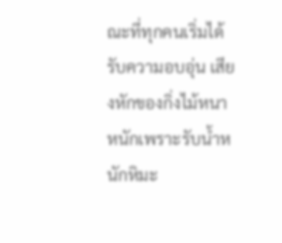ณะที่ทุกคนเริ่มได้รับความอบอุ่น เสียงหักของกิ่งไม้หนาหนักเพราะรับน้ำหนักหิมะ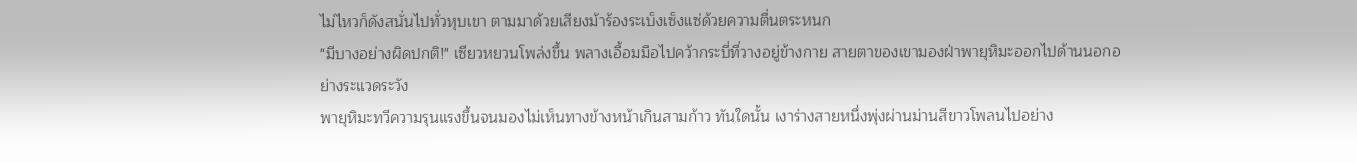ไม่ไหวก็ดังสนั่นไปทั่วหุบเขา ตามมาด้วยเสียงม้าร้องระเบ็งเซ็งแซ่ด้วยความตื่นตระหนก
"มีบางอย่างผิดปกติ!" เซียวหยวนโพล่งขึ้น พลางเอื้อมมือไปคว้ากระบี่ที่วางอยู่ข้างกาย สายตาของเขามองฝ่าพายุหิมะออกไปด้านนอกอย่างระแวดระวัง
พายุหิมะทวีความรุนแรงขึ้นจนมองไม่เห็นทางข้างหน้าเกินสามก้าว ทันใดนั้น เงาร่างสายหนึ่งพุ่งผ่านม่านสีขาวโพลนไปอย่าง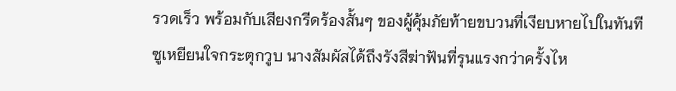รวดเร็ว พร้อมกับเสียงกรีดร้องสั้นๆ ของผู้คุ้มภัยท้ายขบวนที่เงียบหายไปในทันที
ซูเหยียนใจกระตุกวูบ นางสัมผัสได้ถึงรังสีฆ่าฟันที่รุนแรงกว่าครั้งไห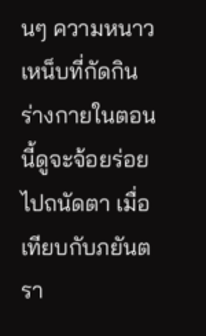นๆ ความหนาวเหน็บที่กัดกินร่างกายในตอนนี้ดูจะจ้อยร่อยไปถนัดตา เมื่อเทียบกับภยันตรา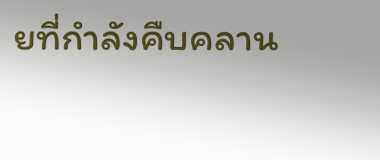ยที่กำลังคืบคลาน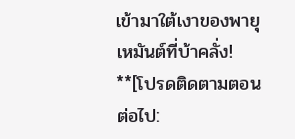เข้ามาใต้เงาของพายุเหมันต์ที่บ้าคลั่ง!
**[โปรดติดตามตอนต่อไป: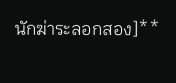นักฆ่าระลอกสอง]**